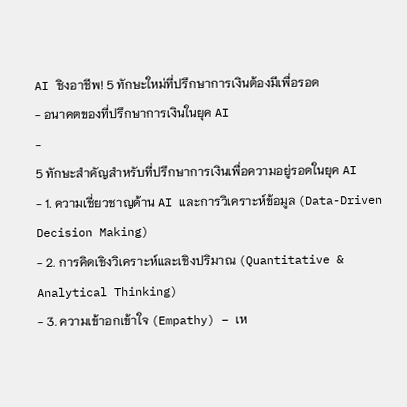AI ชิงอาชีพ! 5 ทักษะใหม่ที่ปรึกษาการเงินต้องมีเพื่อรอด
- อนาคตของที่ปรึกษาการเงินในยุค AI
-
5 ทักษะสำคัญสำหรับที่ปรึกษาการเงินเพื่อความอยู่รอดในยุค AI
- 1. ความเชี่ยวชาญด้าน AI และการวิเคราะห์ข้อมูล (Data-Driven Decision Making)
- 2. การคิดเชิงวิเคราะห์และเชิงปริมาณ (Quantitative & Analytical Thinking)
- 3. ความเข้าอกเข้าใจ (Empathy) – เห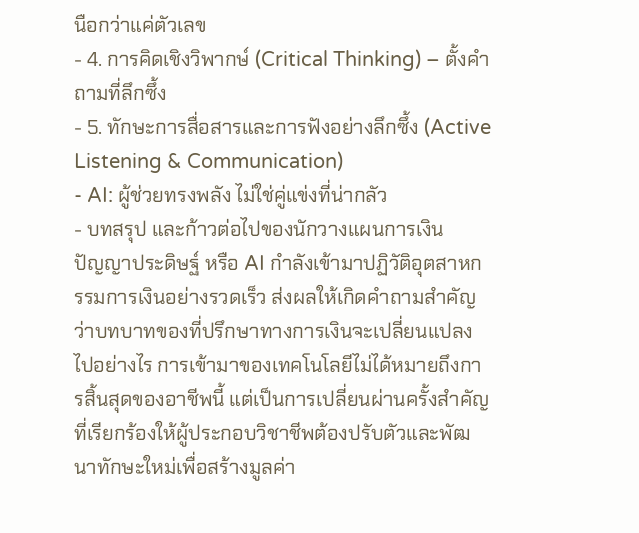นือกว่าแค่ตัวเลข
- 4. การคิดเชิงวิพากษ์ (Critical Thinking) – ตั้งคำถามที่ลึกซึ้ง
- 5. ทักษะการสื่อสารและการฟังอย่างลึกซึ้ง (Active Listening & Communication)
- AI: ผู้ช่วยทรงพลัง ไม่ใช่คู่แข่งที่น่ากลัว
- บทสรุป และก้าวต่อไปของนักวางแผนการเงิน
ปัญญาประดิษฐ์ หรือ AI กำลังเข้ามาปฏิวัติอุตสาหกรรมการเงินอย่างรวดเร็ว ส่งผลให้เกิดคำถามสำคัญว่าบทบาทของที่ปรึกษาทางการเงินจะเปลี่ยนแปลงไปอย่างไร การเข้ามาของเทคโนโลยีไม่ได้หมายถึงการสิ้นสุดของอาชีพนี้ แต่เป็นการเปลี่ยนผ่านครั้งสำคัญที่เรียกร้องให้ผู้ประกอบวิชาชีพต้องปรับตัวและพัฒนาทักษะใหม่เพื่อสร้างมูลค่า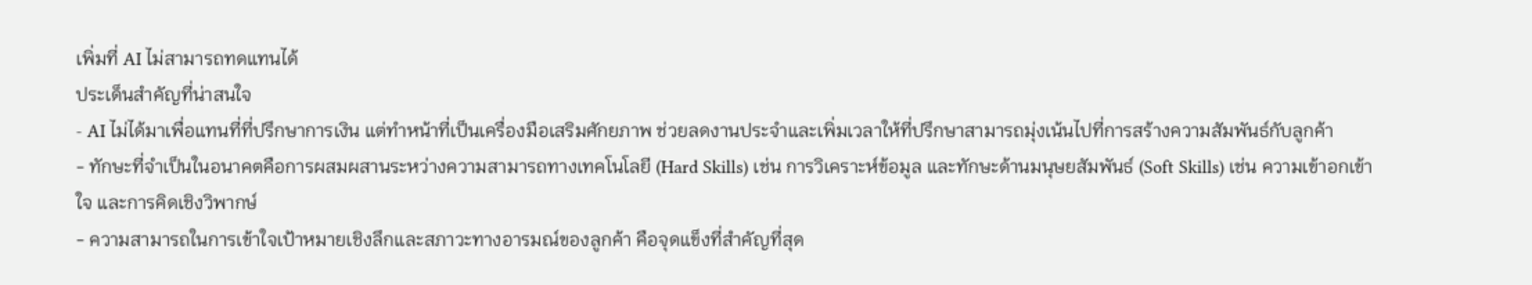เพิ่มที่ AI ไม่สามารถทดแทนได้
ประเด็นสำคัญที่น่าสนใจ
- AI ไม่ได้มาเพื่อแทนที่ที่ปรึกษาการเงิน แต่ทำหน้าที่เป็นเครื่องมือเสริมศักยภาพ ช่วยลดงานประจำและเพิ่มเวลาให้ที่ปรึกษาสามารถมุ่งเน้นไปที่การสร้างความสัมพันธ์กับลูกค้า
- ทักษะที่จำเป็นในอนาคตคือการผสมผสานระหว่างความสามารถทางเทคโนโลยี (Hard Skills) เช่น การวิเคราะห์ข้อมูล และทักษะด้านมนุษยสัมพันธ์ (Soft Skills) เช่น ความเข้าอกเข้าใจ และการคิดเชิงวิพากษ์
- ความสามารถในการเข้าใจเป้าหมายเชิงลึกและสภาวะทางอารมณ์ของลูกค้า คือจุดแข็งที่สำคัญที่สุด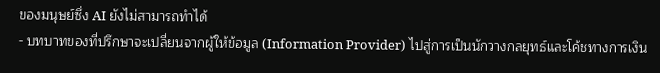ของมนุษย์ซึ่ง AI ยังไม่สามารถทำได้
- บทบาทของที่ปรึกษาจะเปลี่ยนจากผู้ให้ข้อมูล (Information Provider) ไปสู่การเป็นนักวางกลยุทธ์และโค้ชทางการเงิน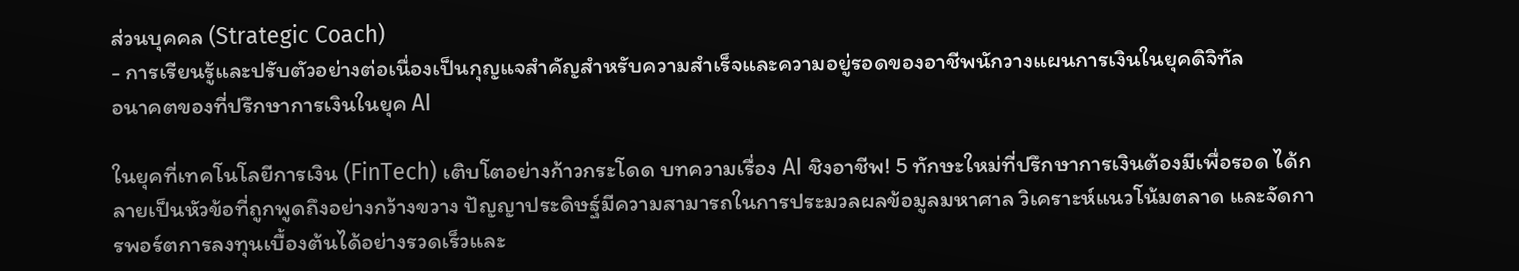ส่วนบุคคล (Strategic Coach)
- การเรียนรู้และปรับตัวอย่างต่อเนื่องเป็นกุญแจสำคัญสำหรับความสำเร็จและความอยู่รอดของอาชีพนักวางแผนการเงินในยุคดิจิทัล
อนาคตของที่ปรึกษาการเงินในยุค AI

ในยุคที่เทคโนโลยีการเงิน (FinTech) เติบโตอย่างก้าวกระโดด บทความเรื่อง AI ชิงอาชีพ! 5 ทักษะใหม่ที่ปรึกษาการเงินต้องมีเพื่อรอด ได้กลายเป็นหัวข้อที่ถูกพูดถึงอย่างกว้างขวาง ปัญญาประดิษฐ์มีความสามารถในการประมวลผลข้อมูลมหาศาล วิเคราะห์แนวโน้มตลาด และจัดการพอร์ตการลงทุนเบื้องต้นได้อย่างรวดเร็วและ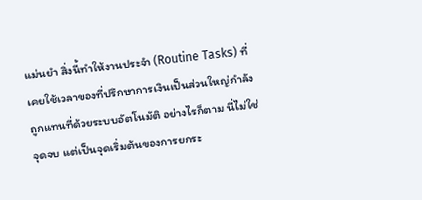แม่นยำ สิ่งนี้ทำให้งานประจำ (Routine Tasks) ที่เคยใช้เวลาของที่ปรึกษาการเงินเป็นส่วนใหญ่กำลังถูกแทนที่ด้วยระบบอัตโนมัติ อย่างไรก็ตาม นี่ไม่ใช่จุดจบ แต่เป็นจุดเริ่มต้นของการยกระ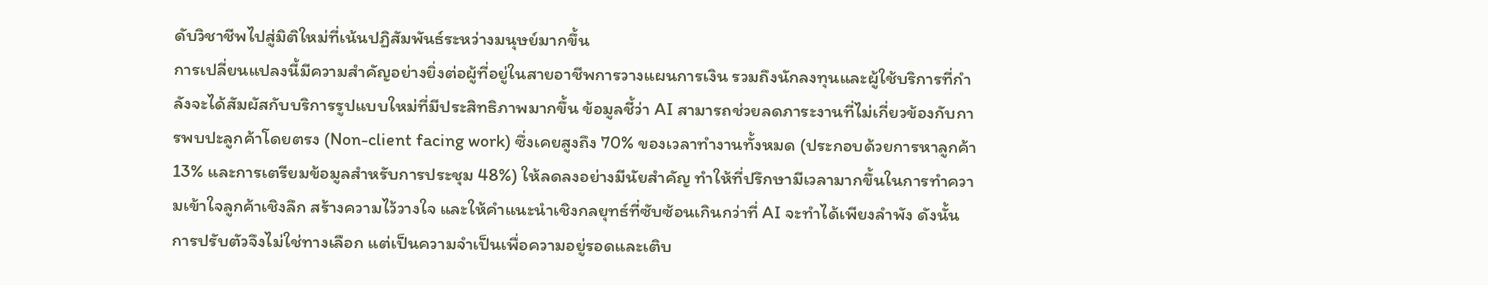ดับวิชาชีพไปสู่มิติใหม่ที่เน้นปฏิสัมพันธ์ระหว่างมนุษย์มากขึ้น
การเปลี่ยนแปลงนี้มีความสำคัญอย่างยิ่งต่อผู้ที่อยู่ในสายอาชีพการวางแผนการเงิน รวมถึงนักลงทุนและผู้ใช้บริการที่กำลังจะได้สัมผัสกับบริการรูปแบบใหม่ที่มีประสิทธิภาพมากขึ้น ข้อมูลชี้ว่า AI สามารถช่วยลดภาระงานที่ไม่เกี่ยวข้องกับการพบปะลูกค้าโดยตรง (Non-client facing work) ซึ่งเคยสูงถึง 70% ของเวลาทำงานทั้งหมด (ประกอบด้วยการหาลูกค้า 13% และการเตรียมข้อมูลสำหรับการประชุม 48%) ให้ลดลงอย่างมีนัยสำคัญ ทำให้ที่ปรึกษามีเวลามากขึ้นในการทำความเข้าใจลูกค้าเชิงลึก สร้างความไว้วางใจ และให้คำแนะนำเชิงกลยุทธ์ที่ซับซ้อนเกินกว่าที่ AI จะทำได้เพียงลำพัง ดังนั้น การปรับตัวจึงไม่ใช่ทางเลือก แต่เป็นความจำเป็นเพื่อความอยู่รอดและเติบ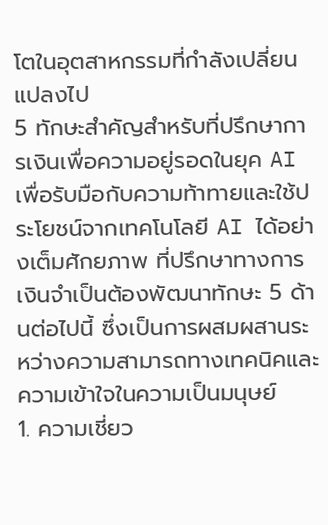โตในอุตสาหกรรมที่กำลังเปลี่ยนแปลงไป
5 ทักษะสำคัญสำหรับที่ปรึกษาการเงินเพื่อความอยู่รอดในยุค AI
เพื่อรับมือกับความท้าทายและใช้ประโยชน์จากเทคโนโลยี AI ได้อย่างเต็มศักยภาพ ที่ปรึกษาทางการเงินจำเป็นต้องพัฒนาทักษะ 5 ด้านต่อไปนี้ ซึ่งเป็นการผสมผสานระหว่างความสามารถทางเทคนิคและความเข้าใจในความเป็นมนุษย์
1. ความเชี่ยว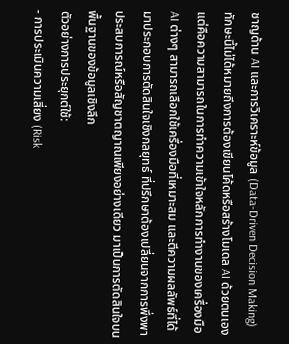ชาญด้าน AI และการวิเคราะห์ข้อมูล (Data-Driven Decision Making)
ทักษะนี้ไม่ได้หมายถึงการต้องเขียนโค้ดหรือสร้างโมเดล AI ด้วยตนเอง แต่คือความสามารถในการทำความเข้าใจหลักการทำงานของเครื่องมือ AI ต่างๆ สามารถเลือกใช้เครื่องมือที่เหมาะสม และตีความผลลัพธ์ที่ได้มาประกอบการตัดสินใจเชิงกลยุทธ์ ที่ปรึกษาต้องเปลี่ยนจากการพึ่งพาประสบการณ์หรือสัญชาตญาณเพียงอย่างเดียว มาเป็นการตัดสินใจบนพื้นฐานของข้อมูลเชิงลึก
ตัวอย่างการประยุกต์ใช้:
- การประเมินความเสี่ยง (Risk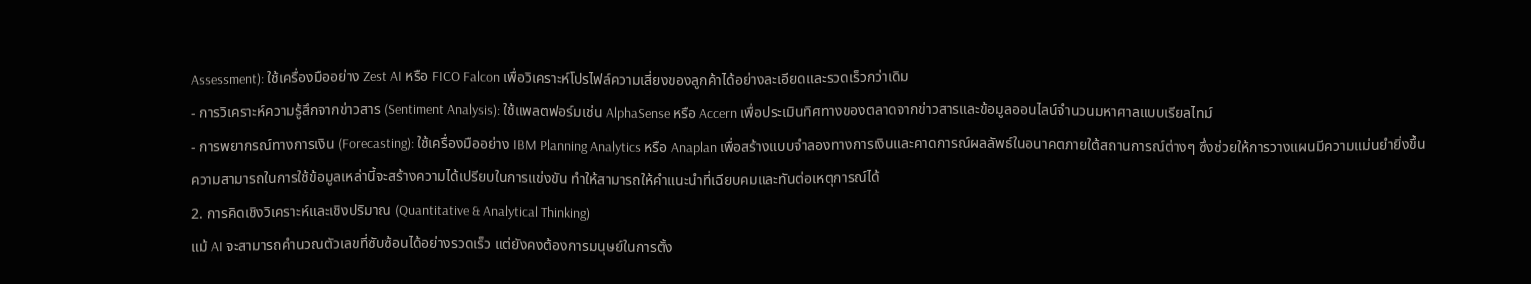Assessment): ใช้เครื่องมืออย่าง Zest AI หรือ FICO Falcon เพื่อวิเคราะห์โปรไฟล์ความเสี่ยงของลูกค้าได้อย่างละเอียดและรวดเร็วกว่าเดิม
- การวิเคราะห์ความรู้สึกจากข่าวสาร (Sentiment Analysis): ใช้แพลตฟอร์มเช่น AlphaSense หรือ Accern เพื่อประเมินทิศทางของตลาดจากข่าวสารและข้อมูลออนไลน์จำนวนมหาศาลแบบเรียลไทม์
- การพยากรณ์ทางการเงิน (Forecasting): ใช้เครื่องมืออย่าง IBM Planning Analytics หรือ Anaplan เพื่อสร้างแบบจำลองทางการเงินและคาดการณ์ผลลัพธ์ในอนาคตภายใต้สถานการณ์ต่างๆ ซึ่งช่วยให้การวางแผนมีความแม่นยำยิ่งขึ้น
ความสามารถในการใช้ข้อมูลเหล่านี้จะสร้างความได้เปรียบในการแข่งขัน ทำให้สามารถให้คำแนะนำที่เฉียบคมและทันต่อเหตุการณ์ได้
2. การคิดเชิงวิเคราะห์และเชิงปริมาณ (Quantitative & Analytical Thinking)
แม้ AI จะสามารถคำนวณตัวเลขที่ซับซ้อนได้อย่างรวดเร็ว แต่ยังคงต้องการมนุษย์ในการตั้ง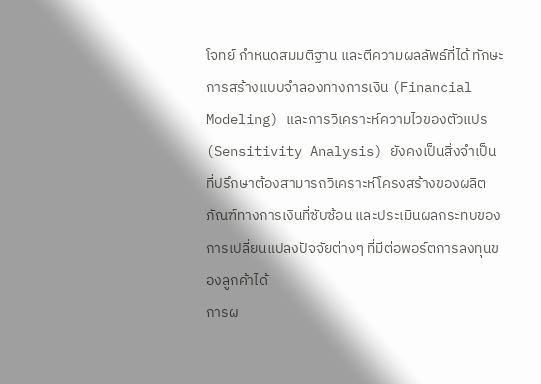โจทย์ กำหนดสมมติฐาน และตีความผลลัพธ์ที่ได้ ทักษะการสร้างแบบจำลองทางการเงิน (Financial Modeling) และการวิเคราะห์ความไวของตัวแปร (Sensitivity Analysis) ยังคงเป็นสิ่งจำเป็น ที่ปรึกษาต้องสามารถวิเคราะห์โครงสร้างของผลิตภัณฑ์ทางการเงินที่ซับซ้อน และประเมินผลกระทบของการเปลี่ยนแปลงปัจจัยต่างๆ ที่มีต่อพอร์ตการลงทุนของลูกค้าได้
การผ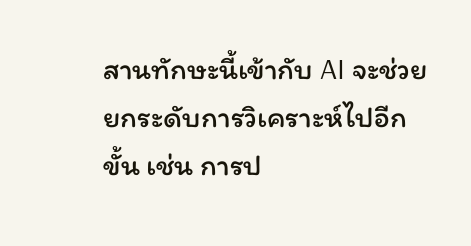สานทักษะนี้เข้ากับ AI จะช่วยยกระดับการวิเคราะห์ไปอีกขั้น เช่น การป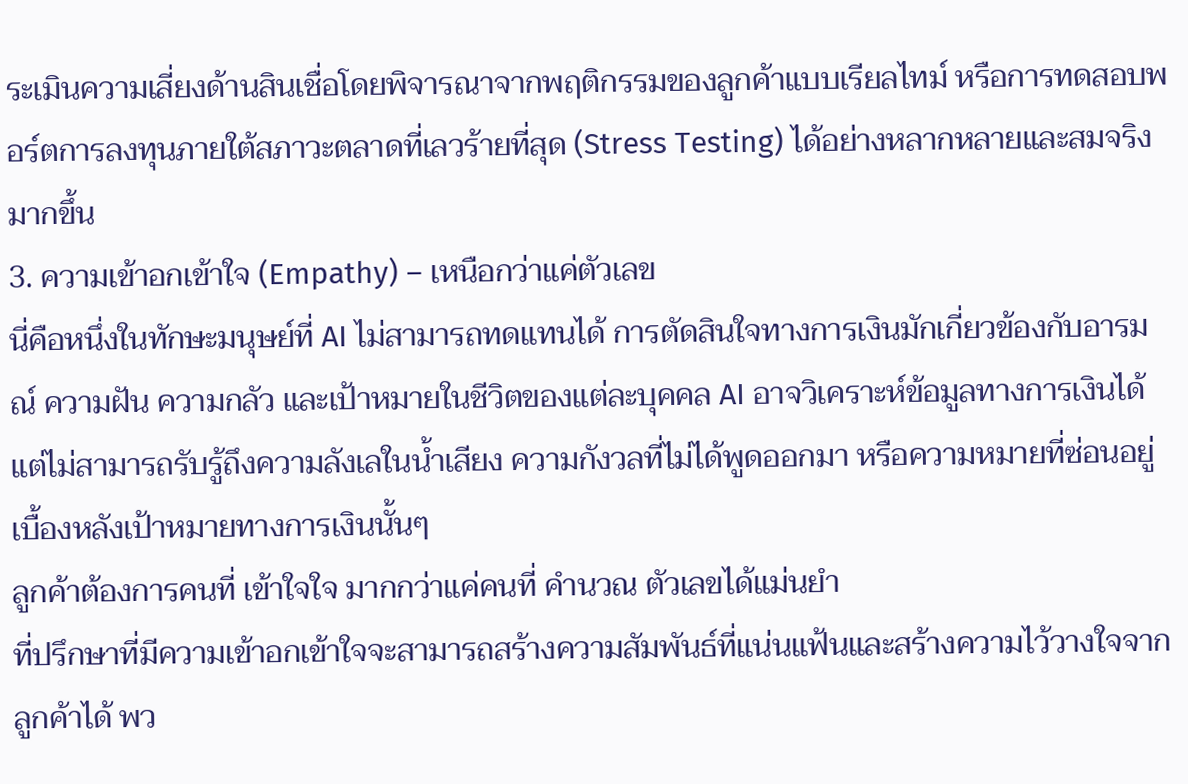ระเมินความเสี่ยงด้านสินเชื่อโดยพิจารณาจากพฤติกรรมของลูกค้าแบบเรียลไทม์ หรือการทดสอบพอร์ตการลงทุนภายใต้สภาวะตลาดที่เลวร้ายที่สุด (Stress Testing) ได้อย่างหลากหลายและสมจริงมากขึ้น
3. ความเข้าอกเข้าใจ (Empathy) – เหนือกว่าแค่ตัวเลข
นี่คือหนึ่งในทักษะมนุษย์ที่ AI ไม่สามารถทดแทนได้ การตัดสินใจทางการเงินมักเกี่ยวข้องกับอารมณ์ ความฝัน ความกลัว และเป้าหมายในชีวิตของแต่ละบุคคล AI อาจวิเคราะห์ข้อมูลทางการเงินได้ แต่ไม่สามารถรับรู้ถึงความลังเลในน้ำเสียง ความกังวลที่ไม่ได้พูดออกมา หรือความหมายที่ซ่อนอยู่เบื้องหลังเป้าหมายทางการเงินนั้นๆ
ลูกค้าต้องการคนที่ เข้าใจใจ มากกว่าแค่คนที่ คำนวณ ตัวเลขได้แม่นยำ
ที่ปรึกษาที่มีความเข้าอกเข้าใจจะสามารถสร้างความสัมพันธ์ที่แน่นแฟ้นและสร้างความไว้วางใจจากลูกค้าได้ พว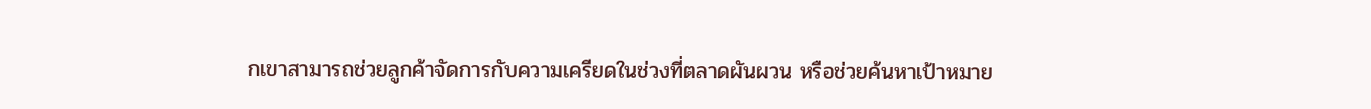กเขาสามารถช่วยลูกค้าจัดการกับความเครียดในช่วงที่ตลาดผันผวน หรือช่วยค้นหาเป้าหมาย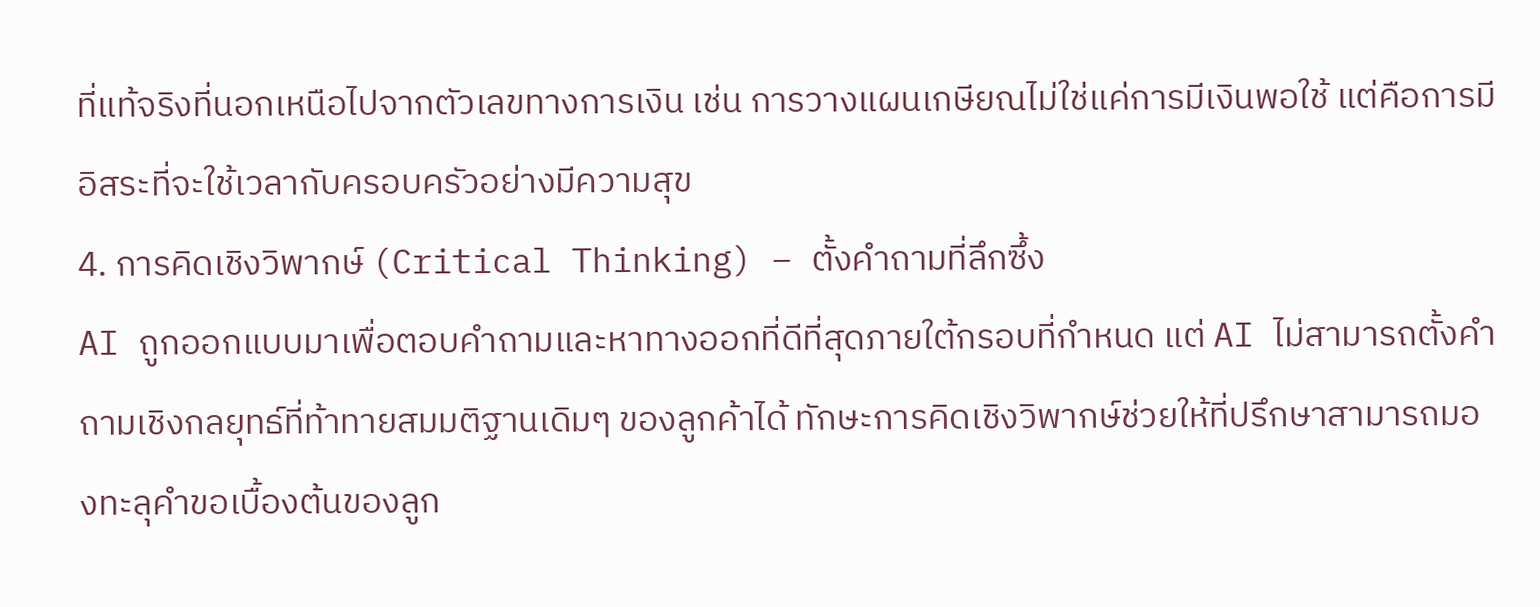ที่แท้จริงที่นอกเหนือไปจากตัวเลขทางการเงิน เช่น การวางแผนเกษียณไม่ใช่แค่การมีเงินพอใช้ แต่คือการมีอิสระที่จะใช้เวลากับครอบครัวอย่างมีความสุข
4. การคิดเชิงวิพากษ์ (Critical Thinking) – ตั้งคำถามที่ลึกซึ้ง
AI ถูกออกแบบมาเพื่อตอบคำถามและหาทางออกที่ดีที่สุดภายใต้กรอบที่กำหนด แต่ AI ไม่สามารถตั้งคำถามเชิงกลยุทธ์ที่ท้าทายสมมติฐานเดิมๆ ของลูกค้าได้ ทักษะการคิดเชิงวิพากษ์ช่วยให้ที่ปรึกษาสามารถมองทะลุคำขอเบื้องต้นของลูก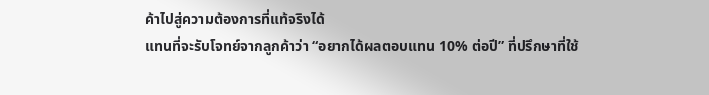ค้าไปสู่ความต้องการที่แท้จริงได้
แทนที่จะรับโจทย์จากลูกค้าว่า “อยากได้ผลตอบแทน 10% ต่อปี” ที่ปรึกษาที่ใช้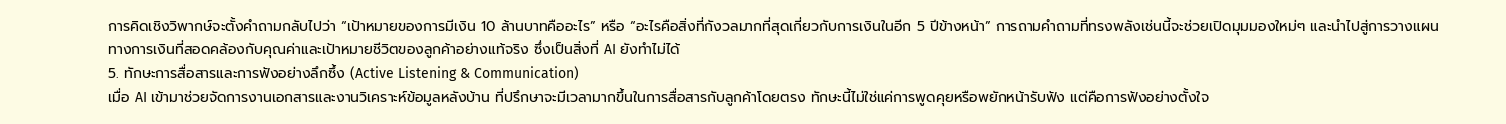การคิดเชิงวิพากษ์จะตั้งคำถามกลับไปว่า “เป้าหมายของการมีเงิน 10 ล้านบาทคืออะไร” หรือ “อะไรคือสิ่งที่กังวลมากที่สุดเกี่ยวกับการเงินในอีก 5 ปีข้างหน้า” การถามคำถามที่ทรงพลังเช่นนี้จะช่วยเปิดมุมมองใหม่ๆ และนำไปสู่การวางแผนทางการเงินที่สอดคล้องกับคุณค่าและเป้าหมายชีวิตของลูกค้าอย่างแท้จริง ซึ่งเป็นสิ่งที่ AI ยังทำไม่ได้
5. ทักษะการสื่อสารและการฟังอย่างลึกซึ้ง (Active Listening & Communication)
เมื่อ AI เข้ามาช่วยจัดการงานเอกสารและงานวิเคราะห์ข้อมูลหลังบ้าน ที่ปรึกษาจะมีเวลามากขึ้นในการสื่อสารกับลูกค้าโดยตรง ทักษะนี้ไม่ใช่แค่การพูดคุยหรือพยักหน้ารับฟัง แต่คือการฟังอย่างตั้งใจ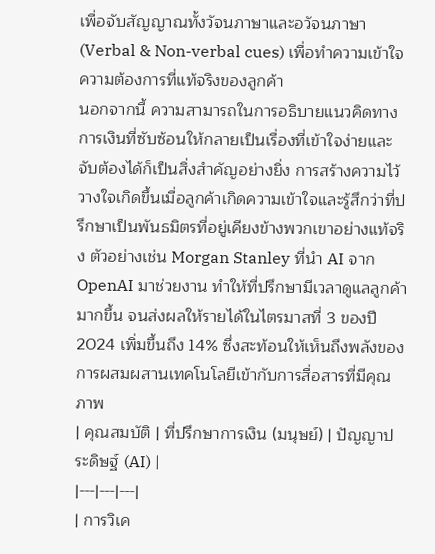เพื่อจับสัญญาณทั้งวัจนภาษาและอวัจนภาษา (Verbal & Non-verbal cues) เพื่อทำความเข้าใจความต้องการที่แท้จริงของลูกค้า
นอกจากนี้ ความสามารถในการอธิบายแนวคิดทางการเงินที่ซับซ้อนให้กลายเป็นเรื่องที่เข้าใจง่ายและจับต้องได้ก็เป็นสิ่งสำคัญอย่างยิ่ง การสร้างความไว้วางใจเกิดขึ้นเมื่อลูกค้าเกิดความเข้าใจและรู้สึกว่าที่ปรึกษาเป็นพันธมิตรที่อยู่เคียงข้างพวกเขาอย่างแท้จริง ตัวอย่างเช่น Morgan Stanley ที่นำ AI จาก OpenAI มาช่วยงาน ทำให้ที่ปรึกษามีเวลาดูแลลูกค้ามากขึ้น จนส่งผลให้รายได้ในไตรมาสที่ 3 ของปี 2024 เพิ่มขึ้นถึง 14% ซึ่งสะท้อนให้เห็นถึงพลังของการผสมผสานเทคโนโลยีเข้ากับการสื่อสารที่มีคุณภาพ
| คุณสมบัติ | ที่ปรึกษาการเงิน (มนุษย์) | ปัญญาประดิษฐ์ (AI) |
|---|---|---|
| การวิเค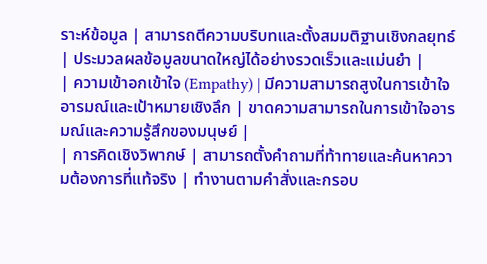ราะห์ข้อมูล | สามารถตีความบริบทและตั้งสมมติฐานเชิงกลยุทธ์ | ประมวลผลข้อมูลขนาดใหญ่ได้อย่างรวดเร็วและแม่นยำ |
| ความเข้าอกเข้าใจ (Empathy) | มีความสามารถสูงในการเข้าใจอารมณ์และเป้าหมายเชิงลึก | ขาดความสามารถในการเข้าใจอารมณ์และความรู้สึกของมนุษย์ |
| การคิดเชิงวิพากษ์ | สามารถตั้งคำถามที่ท้าทายและค้นหาความต้องการที่แท้จริง | ทำงานตามคำสั่งและกรอบ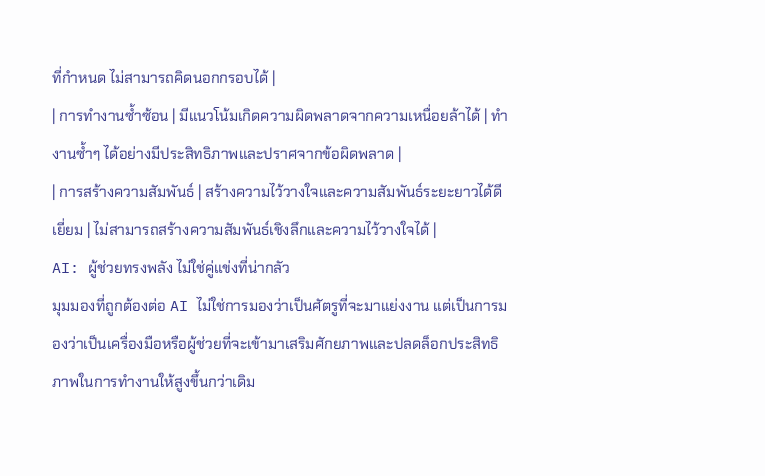ที่กำหนด ไม่สามารถคิดนอกกรอบได้ |
| การทำงานซ้ำซ้อน | มีแนวโน้มเกิดความผิดพลาดจากความเหนื่อยล้าได้ | ทำงานซ้ำๆ ได้อย่างมีประสิทธิภาพและปราศจากข้อผิดพลาด |
| การสร้างความสัมพันธ์ | สร้างความไว้วางใจและความสัมพันธ์ระยะยาวได้ดีเยี่ยม | ไม่สามารถสร้างความสัมพันธ์เชิงลึกและความไว้วางใจได้ |
AI: ผู้ช่วยทรงพลัง ไม่ใช่คู่แข่งที่น่ากลัว
มุมมองที่ถูกต้องต่อ AI ไม่ใช่การมองว่าเป็นศัตรูที่จะมาแย่งงาน แต่เป็นการมองว่าเป็นเครื่องมือหรือผู้ช่วยที่จะเข้ามาเสริมศักยภาพและปลดล็อกประสิทธิภาพในการทำงานให้สูงขึ้นกว่าเดิม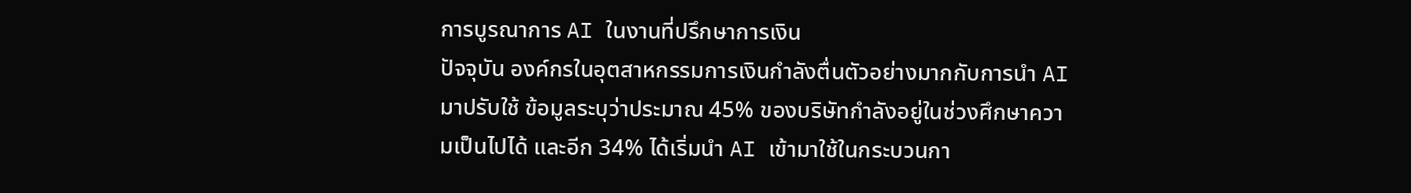การบูรณาการ AI ในงานที่ปรึกษาการเงิน
ปัจจุบัน องค์กรในอุตสาหกรรมการเงินกำลังตื่นตัวอย่างมากกับการนำ AI มาปรับใช้ ข้อมูลระบุว่าประมาณ 45% ของบริษัทกำลังอยู่ในช่วงศึกษาความเป็นไปได้ และอีก 34% ได้เริ่มนำ AI เข้ามาใช้ในกระบวนกา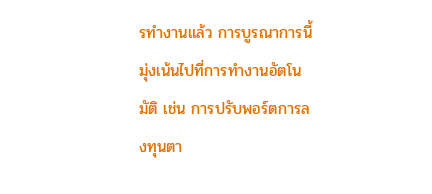รทำงานแล้ว การบูรณาการนี้มุ่งเน้นไปที่การทำงานอัตโนมัติ เช่น การปรับพอร์ตการลงทุนตา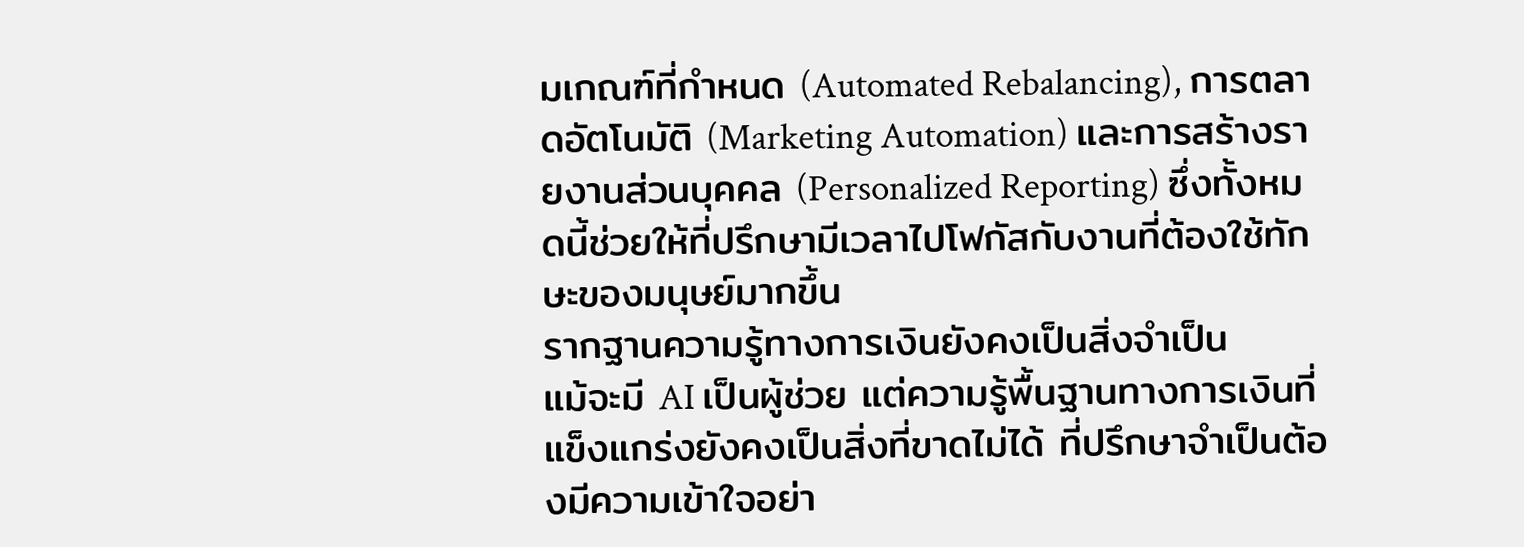มเกณฑ์ที่กำหนด (Automated Rebalancing), การตลาดอัตโนมัติ (Marketing Automation) และการสร้างรายงานส่วนบุคคล (Personalized Reporting) ซึ่งทั้งหมดนี้ช่วยให้ที่ปรึกษามีเวลาไปโฟกัสกับงานที่ต้องใช้ทักษะของมนุษย์มากขึ้น
รากฐานความรู้ทางการเงินยังคงเป็นสิ่งจำเป็น
แม้จะมี AI เป็นผู้ช่วย แต่ความรู้พื้นฐานทางการเงินที่แข็งแกร่งยังคงเป็นสิ่งที่ขาดไม่ได้ ที่ปรึกษาจำเป็นต้องมีความเข้าใจอย่า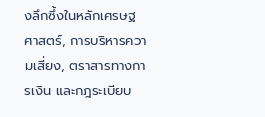งลึกซึ้งในหลักเศรษฐศาสตร์, การบริหารความเสี่ยง, ตราสารทางการเงิน และกฎระเบียบ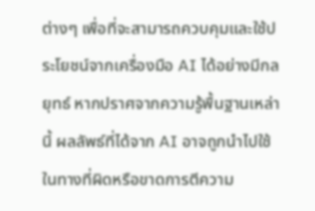ต่างๆ เพื่อที่จะสามารถควบคุมและใช้ประโยชน์จากเครื่องมือ AI ได้อย่างมีกลยุทธ์ หากปราศจากความรู้พื้นฐานเหล่านี้ ผลลัพธ์ที่ได้จาก AI อาจถูกนำไปใช้ในทางที่ผิดหรือขาดการตีความ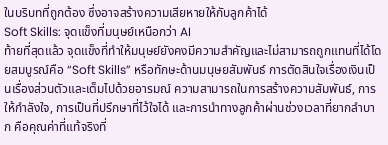ในบริบทที่ถูกต้อง ซึ่งอาจสร้างความเสียหายให้กับลูกค้าได้
Soft Skills: จุดแข็งที่มนุษย์เหนือกว่า AI
ท้ายที่สุดแล้ว จุดแข็งที่ทำให้มนุษย์ยังคงมีความสำคัญและไม่สามารถถูกแทนที่ได้โดยสมบูรณ์คือ “Soft Skills” หรือทักษะด้านมนุษยสัมพันธ์ การตัดสินใจเรื่องเงินเป็นเรื่องส่วนตัวและเต็มไปด้วยอารมณ์ ความสามารถในการสร้างความสัมพันธ์, การให้กำลังใจ, การเป็นที่ปรึกษาที่ไว้ใจได้ และการนำทางลูกค้าผ่านช่วงเวลาที่ยากลำบาก คือคุณค่าที่แท้จริงที่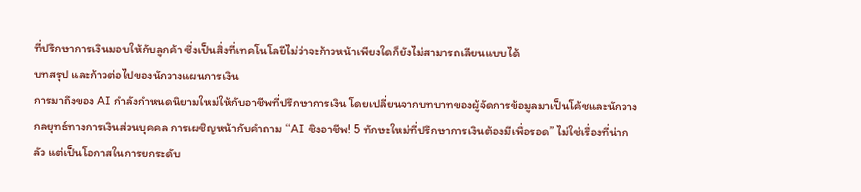ที่ปรึกษาการเงินมอบให้กับลูกค้า ซึ่งเป็นสิ่งที่เทคโนโลยีไม่ว่าจะก้าวหน้าเพียงใดก็ยังไม่สามารถเลียนแบบได้
บทสรุป และก้าวต่อไปของนักวางแผนการเงิน
การมาถึงของ AI กำลังกำหนดนิยามใหม่ให้กับอาชีพที่ปรึกษาการเงิน โดยเปลี่ยนจากบทบาทของผู้จัดการข้อมูลมาเป็นโค้ชและนักวางกลยุทธ์ทางการเงินส่วนบุคคล การเผชิญหน้ากับคำถาม “AI ชิงอาชีพ! 5 ทักษะใหม่ที่ปรึกษาการเงินต้องมีเพื่อรอด” ไม่ใช่เรื่องที่น่ากลัว แต่เป็นโอกาสในการยกระดับ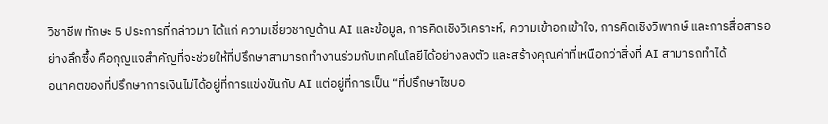วิชาชีพ ทักษะ 5 ประการที่กล่าวมา ได้แก่ ความเชี่ยวชาญด้าน AI และข้อมูล, การคิดเชิงวิเคราะห์, ความเข้าอกเข้าใจ, การคิดเชิงวิพากษ์ และการสื่อสารอย่างลึกซึ้ง คือกุญแจสำคัญที่จะช่วยให้ที่ปรึกษาสามารถทำงานร่วมกับเทคโนโลยีได้อย่างลงตัว และสร้างคุณค่าที่เหนือกว่าสิ่งที่ AI สามารถทำได้
อนาคตของที่ปรึกษาการเงินไม่ได้อยู่ที่การแข่งขันกับ AI แต่อยู่ที่การเป็น “ที่ปรึกษาไซบอ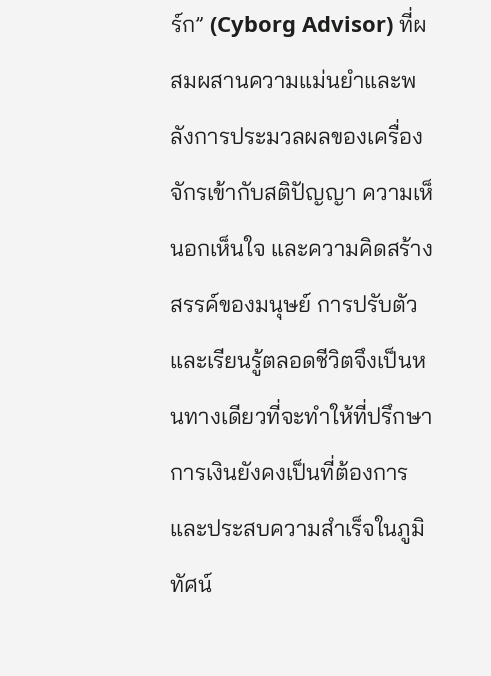ร์ก” (Cyborg Advisor) ที่ผสมผสานความแม่นยำและพลังการประมวลผลของเครื่องจักรเข้ากับสติปัญญา ความเห็นอกเห็นใจ และความคิดสร้างสรรค์ของมนุษย์ การปรับตัวและเรียนรู้ตลอดชีวิตจึงเป็นหนทางเดียวที่จะทำให้ที่ปรึกษาการเงินยังคงเป็นที่ต้องการและประสบความสำเร็จในภูมิทัศน์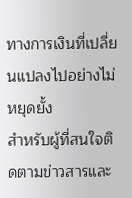ทางการเงินที่เปลี่ยนแปลงไปอย่างไม่หยุดยั้ง
สำหรับผู้ที่สนใจติดตามข่าวสารและ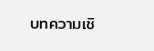บทความเชิ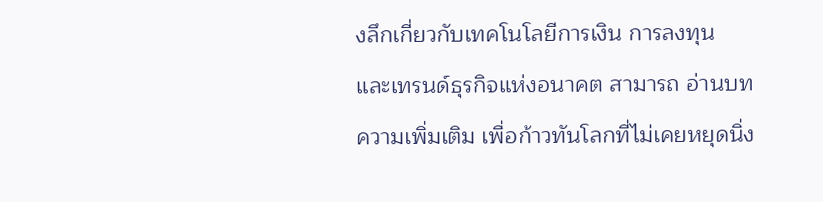งลึกเกี่ยวกับเทคโนโลยีการเงิน การลงทุน และเทรนด์ธุรกิจแห่งอนาคต สามารถ อ่านบทความเพิ่มเติม เพื่อก้าวทันโลกที่ไม่เคยหยุดนิ่ง